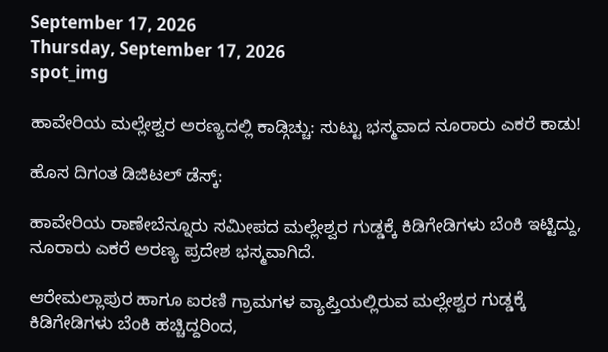September 17, 2026
Thursday, September 17, 2026
spot_img

ಹಾವೇರಿಯ ಮಲ್ಲೇಶ್ವರ ಅರಣ್ಯದಲ್ಲಿ ಕಾಡ್ಗಿಚ್ಚು: ಸುಟ್ಟು ಭಸ್ಮವಾದ ನೂರಾರು ಎಕರೆ ಕಾಡು!

ಹೊಸ ದಿಗಂತ ಡಿಜಿಟಲ್ ಡೆಸ್ಕ್:

ಹಾವೇರಿಯ ರಾಣೇಬೆನ್ನೂರು ಸಮೀಪದ ಮಲ್ಲೇಶ್ವರ ಗುಡ್ಡಕ್ಕೆ ಕಿಡಿಗೇಡಿಗಳು ಬೆಂಕಿ ಇಟ್ಟಿದ್ದು, ನೂರಾರು ಎಕರೆ ಅರಣ್ಯ ಪ್ರದೇಶ ಭಸ್ಮವಾಗಿದೆ.

ಆರೇಮಲ್ಲಾಪುರ ಹಾಗೂ ಐರಣಿ ಗ್ರಾಮಗಳ ವ್ಯಾಪ್ತಿಯಲ್ಲಿರುವ ಮಲ್ಲೇಶ್ವರ ಗುಡ್ಡಕ್ಕೆ ಕಿಡಿಗೇಡಿಗಳು ಬೆಂಕಿ ಹಚ್ಚಿದ್ದರಿಂದ,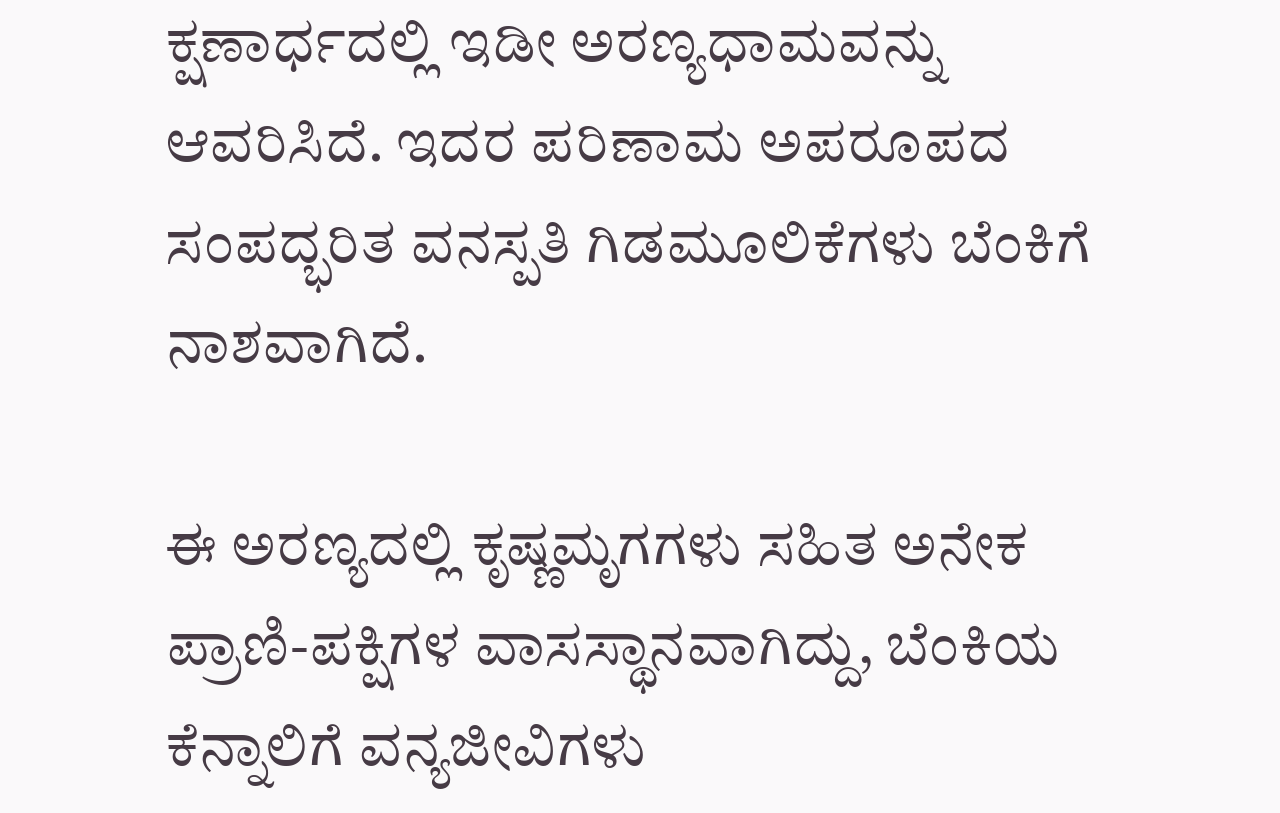ಕ್ಷಣಾರ್ಧದಲ್ಲಿ ಇಡೀ ಅರಣ್ಯಧಾಮವನ್ನು ಆವರಿಸಿದೆ. ಇದರ ಪರಿಣಾಮ ಅಪರೂಪದ ಸಂಪದ್ಭರಿತ ವನಸ್ಪತಿ ಗಿಡಮೂಲಿಕೆಗಳು ಬೆಂಕಿಗೆ ನಾಶವಾಗಿದೆ.

ಈ ಅರಣ್ಯದಲ್ಲಿ ಕೃಷ್ಣಮೃಗಗಳು ಸಹಿತ ಅನೇಕ ಪ್ರಾಣಿ-ಪಕ್ಷಿಗಳ ವಾಸಸ್ಥಾನವಾಗಿದ್ದು, ಬೆಂಕಿಯ ಕೆನ್ನಾಲಿಗೆ ವನ್ಯಜೀವಿಗಳು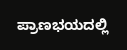ಪ್ರಾಣಭಯದಲ್ಲಿ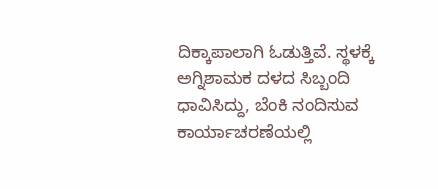ದಿಕ್ಕಾಪಾಲಾಗಿ ಓಡುತ್ತಿವೆ. ಸ್ಥಳಕ್ಕೆ ಅಗ್ನಿಶಾಮಕ ದಳದ ಸಿಬ್ಬಂದಿ ಧಾವಿಸಿದ್ದು, ಬೆಂಕಿ ನಂದಿಸುವ ಕಾರ್ಯಾಚರಣೆಯಲ್ಲಿ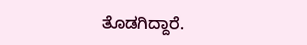ತೊಡಗಿದ್ದಾರೆ.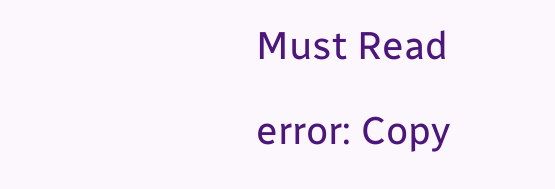Must Read

error: Copy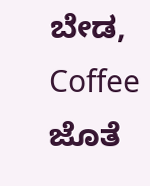ಬೇಡ, Coffee ಜೊತೆ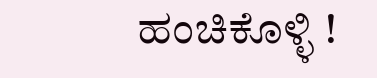ಹಂಚಿಕೊಳ್ಳಿ !